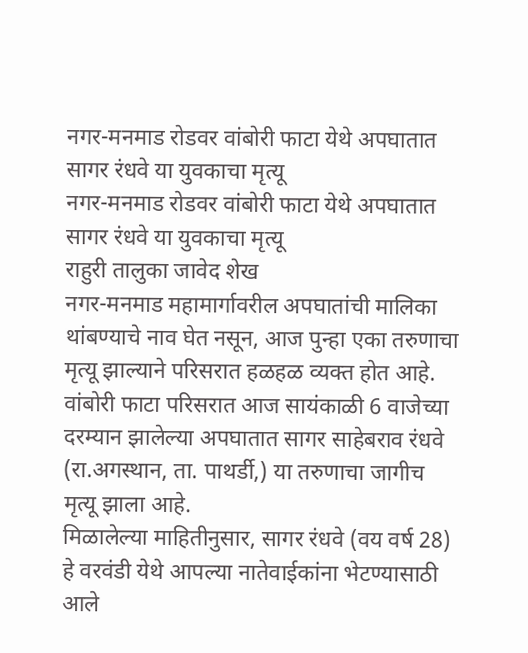नगर-मनमाड रोडवर वांबोरी फाटा येथे अपघातात सागर रंधवे या युवकाचा मृत्यू
नगर-मनमाड रोडवर वांबोरी फाटा येथे अपघातात सागर रंधवे या युवकाचा मृत्यू
राहुरी तालुका जावेद शेख
नगर-मनमाड महामार्गावरील अपघातांची मालिका थांबण्याचे नाव घेत नसून, आज पुन्हा एका तरुणाचा मृत्यू झाल्याने परिसरात हळहळ व्यक्त होत आहे. वांबोरी फाटा परिसरात आज सायंकाळी 6 वाजेच्या दरम्यान झालेल्या अपघातात सागर साहेबराव रंधवे (रा.अगस्थान, ता. पाथर्डी,) या तरुणाचा जागीच मृत्यू झाला आहे.
मिळालेल्या माहितीनुसार, सागर रंधवे (वय वर्ष 28) हे वरवंडी येथे आपल्या नातेवाईकांना भेटण्यासाठी आले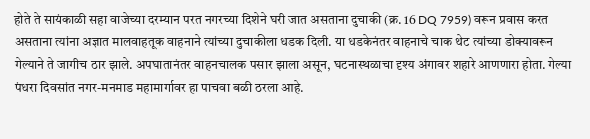होते ते सायंकाळी सहा वाजेच्या दरम्यान परत नगरच्या दिशेने घरी जात असताना दुचाकी (क्र. 16 DQ 7959) वरून प्रवास करत असताना त्यांना अज्ञात मालवाहतूक वाहनाने त्यांच्या दुचाकीला धडक दिली. या धडकेनंतर वाहनाचे चाक थेट त्यांच्या डोक्यावरून गेल्याने ते जागीच ठार झाले. अपघातानंतर वाहनचालक पसार झाला असून, घटनास्थळाचा दृश्य अंगावर शहारे आणणारा होता. गेल्या पंधरा दिवसांत नगर-मनमाड महामार्गावर हा पाचवा बळी ठरला आहे.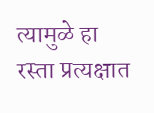त्यामुळे हा रस्ता प्रत्यक्षात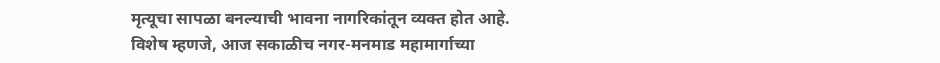मृत्यूचा सापळा बनल्याची भावना नागरिकांतून व्यक्त होत आहे.
विशेष म्हणजे, आज सकाळीच नगर-मनमाड महामार्गाच्या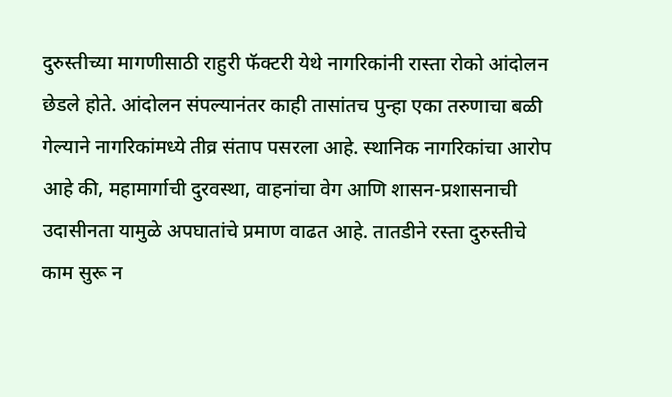दुरुस्तीच्या मागणीसाठी राहुरी फॅक्टरी येथे नागरिकांनी रास्ता रोको आंदोलन छेडले होते. आंदोलन संपल्यानंतर काही तासांतच पुन्हा एका तरुणाचा बळी गेल्याने नागरिकांमध्ये तीव्र संताप पसरला आहे. स्थानिक नागरिकांचा आरोप आहे की, महामार्गाची दुरवस्था, वाहनांचा वेग आणि शासन-प्रशासनाची उदासीनता यामुळे अपघातांचे प्रमाण वाढत आहे. तातडीने रस्ता दुरुस्तीचे काम सुरू न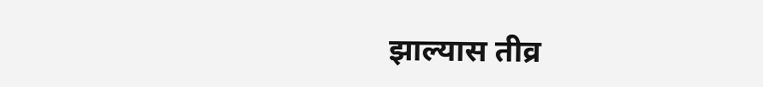झाल्यास तीव्र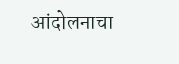आंदोलनाचा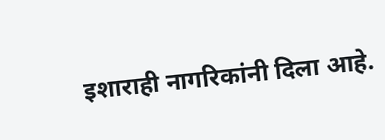इशाराही नागरिकांनी दिला आहे.